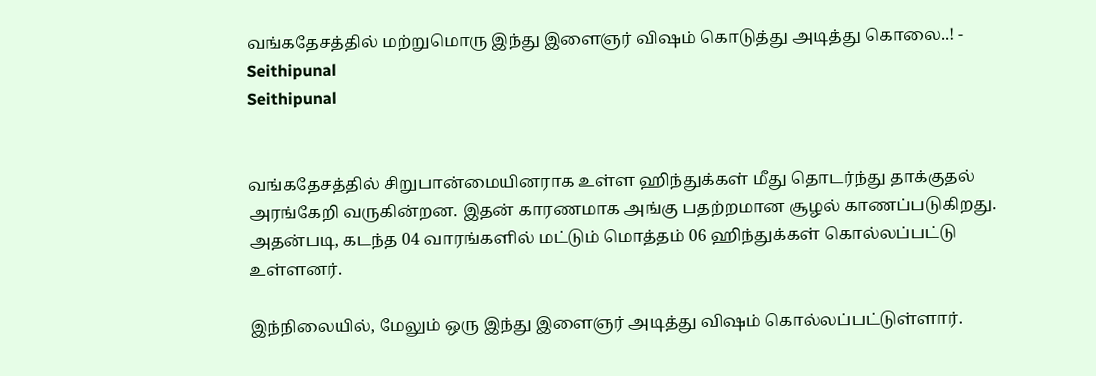வங்கதேசத்தில் மற்றுமொரு இந்து இளைஞர் விஷம் கொடுத்து அடித்து கொலை..! - Seithipunal
Seithipunal


வங்கதேசத்தில் சிறுபான்மையினராக உள்ள ஹிந்துக்கள் மீது தொடர்ந்து தாக்குதல் அரங்கேறி வருகின்றன. இதன் காரணமாக அங்கு பதற்றமான சூழல் காணப்படுகிறது. அதன்படி, கடந்த 04 வாரங்களில் மட்டும் மொத்தம் 06 ஹிந்துக்கள் கொல்லப்பட்டு உள்ளனர்.

இந்நிலையில், மேலும் ஒரு இந்து இளைஞர் அடித்து விஷம் கொல்லப்பட்டுள்ளார்.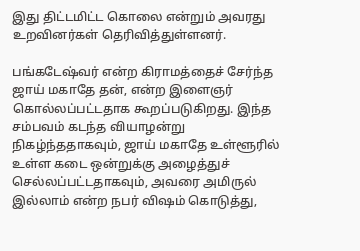இது திட்டமிட்ட கொலை என்றும் அவரது உறவினர்கள் தெரிவித்துள்ளனர்.

பங்கடேஷ்வர் என்ற கிராமத்தைச் சேர்ந்த ஜாய் மகாதே தன், என்ற இளைஞர் கொல்லப்பட்டதாக கூறப்படுகிறது. இந்த சம்பவம் கடந்த வியாழன்று நிகழ்ந்ததாகவும், ஜாய் மகாதே உள்ளூரில் உள்ள கடை ஒன்றுக்கு அழைத்துச் செல்லப்பட்டதாகவும், அவரை அமிருல் இல்லாம் என்ற நபர் விஷம் கொடுத்து,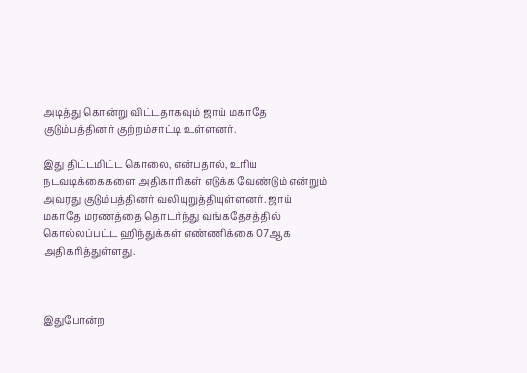அடித்து கொன்று விட்டதாகவும் ஜாய் மகாதே குடும்பத்தினர் குற்றம்சாட்டி உள்ளனர்.

இது திட்டமிட்ட கொலை, என்பதால், உரிய நடவடிக்கைகளை அதிகாரிகள் எடுக்க வேண்டும் என்றும் அவரது குடும்பத்தினர் வலியுறுத்தியுள்ளனர். ஜாய் மகாதே மரணத்தை தொடர்ந்து வங்கதேசத்தில் கொல்லப்பட்ட ஹிந்துக்கள் எண்ணிக்கை 07ஆக அதிகரித்துள்ளது.



இதுபோன்ற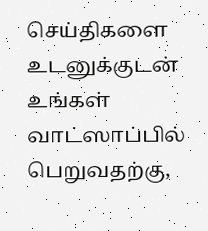செய்திகளை உடனுக்குடன் உங்கள் வாட்ஸாப்பில் பெறுவதற்கு,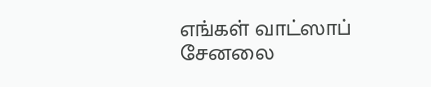எங்கள் வாட்ஸாப் சேனலை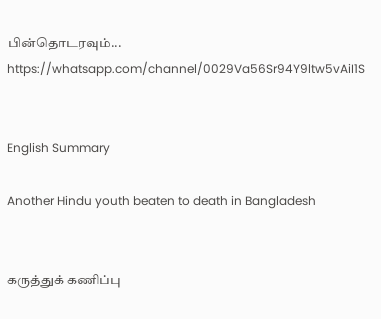பின்தொடரவும்... https://whatsapp.com/channel/0029Va56Sr94Y9ltw5vAiI1S


English Summary

Another Hindu youth beaten to death in Bangladesh


கருத்துக் கணிப்பு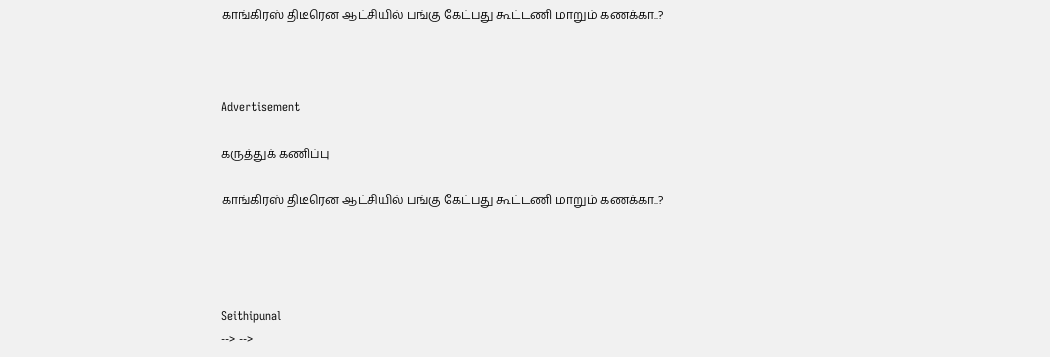காங்கிரஸ் திடீரென ஆட்சியில் பங்கு கேட்பது கூட்டணி மாறும் கணக்கா..?



Advertisement

கருத்துக் கணிப்பு

காங்கிரஸ் திடீரென ஆட்சியில் பங்கு கேட்பது கூட்டணி மாறும் கணக்கா..?




Seithipunal
--> -->